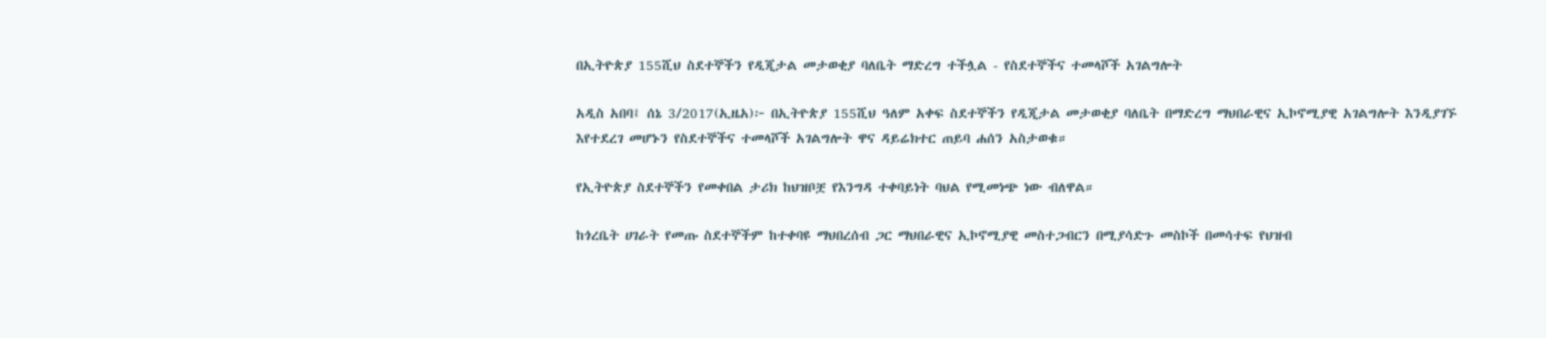በኢትዮጵያ 155ሺህ ስደተኞችን የዲጂታል መታወቂያ ባለቤት ማድረግ ተችሏል - የስደተኞችና ተመላሾች አገልግሎት

አዲስ አበባ፤ ሰኔ 3/2017(ኢዜአ)፦ በኢትዮጵያ 155ሺህ ዓለም አቀፍ ስደተኞችን የዲጂታል መታወቂያ ባለቤት በማድረግ ማህበራዊና ኢኮኖሚያዊ አገልግሎት እንዲያገኙ እየተደረገ መሆኑን የስደተኞችና ተመላሾች አገልግሎት ዋና ዳይሬክተር ጠይባ ሐሰን አስታወቁ።

የኢትዮጵያ ስደተኞችን የመቀበል ታሪክ ከህዝቦቿ የእንግዳ ተቀባይነት ባህል የሚመነጭ ነው ብለዋል።

ከጎረቤት ሀገራት የመጡ ስደተኞችም ከተቀባዩ ማህበረሰብ ጋር ማህበራዊና ኢኮኖሚያዊ መስተጋብርን በሚያሳድጉ መስኮች በመሳተፍ የህዝብ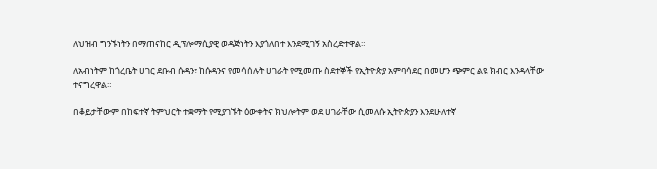ለህዝብ ግንኙነትን በማጠናከር ዲፕሎማሲያዊ ወዳጅነትን እያጎለበተ እንደሚገኝ አስረድተዋል።

ለአብነትም ከጎረቤት ሀገር ደቡብ ሱዳን፣ ከሱዳንና የመሳሰሉት ሀገራት የሚመጡ ስደተኞች የኢትዮጵያ አምባሳደር በመሆን ጭምር ልዩ ክብር እንዳላቸው ተናግረዋል።

በቆይታቸውም በከፍተኛ ትምህርት ተቋማት የሚያገኙት ዕውቀትና ክህሎትም ወደ ሀገራቸው ሲመለሱ ኢትዮጵያን እንደሁለተኛ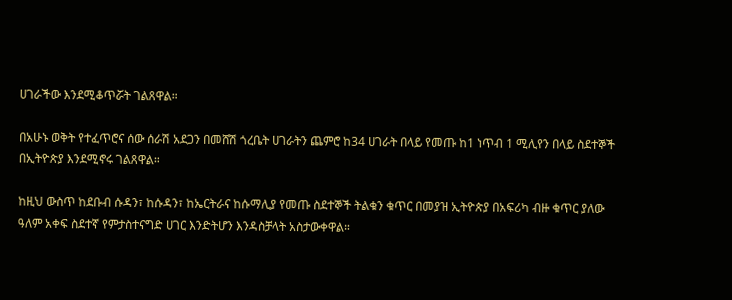ሀገራችው እንደሚቆጥሯት ገልጸዋል።

በአሁኑ ወቅት የተፈጥሮና ሰው ሰራሽ አደጋን በመሸሽ ጎረቤት ሀገራትን ጨምሮ ከ34 ሀገራት በላይ የመጡ ከ1 ነጥብ 1 ሚሊየን በላይ ስደተኞች በኢትዮጵያ እንደሚኖሩ ገልጸዋል።

ከዚህ ውስጥ ከደቡብ ሱዳን፣ ከሱዳን፣ ከኤርትራና ከሱማሊያ የመጡ ስደተኞች ትልቁን ቁጥር በመያዝ ኢትዮጵያ በአፍሪካ ብዙ ቁጥር ያለው ዓለም አቀፍ ስደተኛ የምታስተናግድ ሀገር እንድትሆን እንዳስቻላት አስታውቀዋል።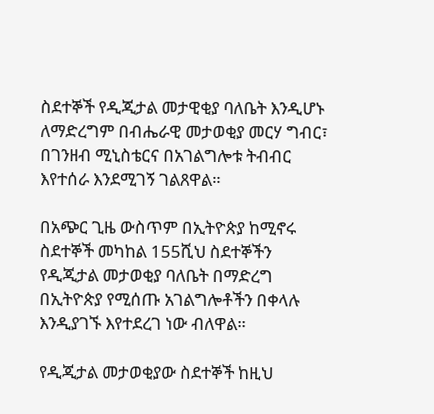ስደተኞች የዲጂታል መታዊቂያ ባለቤት እንዲሆኑ ለማድረግም በብሔራዊ መታወቂያ መርሃ ግብር፣ በገንዘብ ሚኒስቴርና በአገልግሎቱ ትብብር እየተሰራ እንደሚገኝ ገልጸዋል።

በአጭር ጊዜ ውስጥም በኢትዮጵያ ከሚኖሩ ስደተኞች መካከል 155ሺህ ስደተኞችን የዲጂታል መታወቂያ ባለቤት በማድረግ በኢትዮጵያ የሚሰጡ አገልግሎቶችን በቀላሉ እንዲያገኙ እየተደረገ ነው ብለዋል።

የዲጂታል መታወቂያው ስደተኞች ከዚህ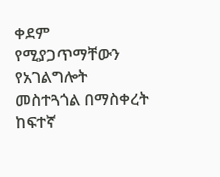ቀደም የሚያጋጥማቸውን የአገልግሎት መስተጓጎል በማስቀረት ከፍተኛ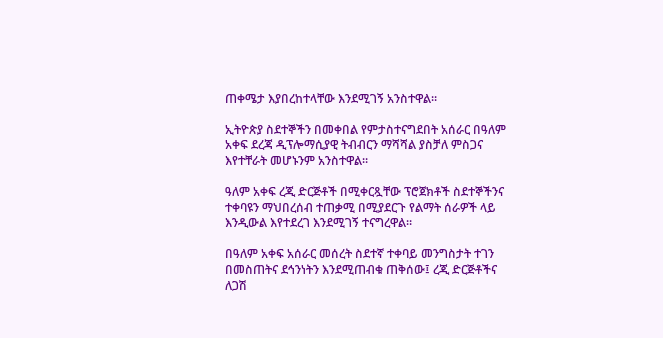ጠቀሜታ እያበረከተላቸው እንደሚገኝ አንስተዋል።

ኢትዮጵያ ስደተኞችን በመቀበል የምታስተናግደበት አሰራር በዓለም አቀፍ ደረጃ ዲፕሎማሲያዊ ትብብርን ማሻሻል ያስቻለ ምስጋና እየተቸራት መሆኑንም አንስተዋል።

ዓለም አቀፍ ረጂ ድርጅቶች በሚቀርጿቸው ፕሮጀክቶች ስደተኞችንና ተቀባዩን ማህበረሰብ ተጠቃሚ በሚያደርጉ የልማት ሰራዎች ላይ እንዲውል እየተደረገ እንደሚገኝ ተናግረዋል።

በዓለም አቀፍ አሰራር መሰረት ስደተኛ ተቀባይ መንግስታት ተገን በመስጠትና ደኅንነትን እንደሚጠብቁ ጠቅሰው፤ ረጂ ድርጅቶችና ለጋሽ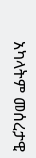አካላትም መሰረታዊ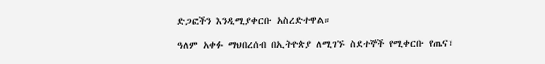ድጋፎችን እንዲሚያቀርቡ አስረድተዋል።

ዓለም አቀፉ ማህበረሰብ በኢትዮጵያ ለሚገኙ ስደተኞች የሚቀርቡ የጤና፣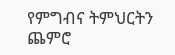የምግብና ትምህርትን ጨምሮ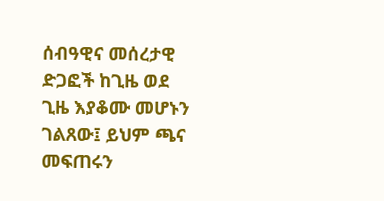ሰብዓዊና መሰረታዊ ድጋፎች ከጊዜ ወደ ጊዜ እያቆሙ መሆኑን ገልጸው፤ ይህም ጫና መፍጠሩን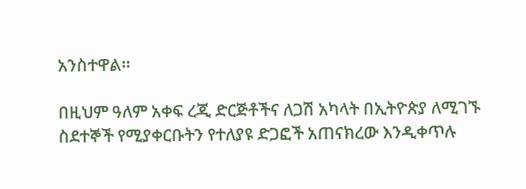አንስተዋል።

በዚህም ዓለም አቀፍ ረጂ ድርጅቶችና ለጋሽ አካላት በኢትዮጵያ ለሚገኙ ስደተኞች የሚያቀርቡትን የተለያዩ ድጋፎች አጠናክረው እንዲቀጥሉ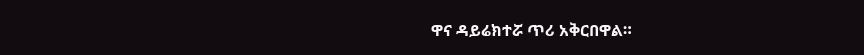ዋና ዳይሬክተሯ ጥሪ አቅርበዋል።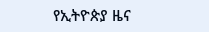የኢትዮጵያ ዜና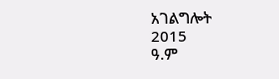አገልግሎት
2015
ዓ.ም